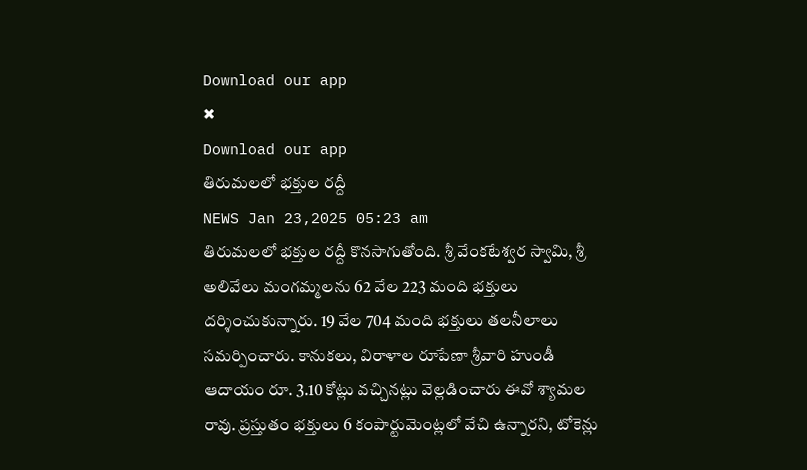Download our app
✖
Download our app
తిరుమలలో భక్తుల రద్దీ
NEWS Jan 23,2025 05:23 am
తిరుమలలో భక్తుల రద్దీ కొనసాగుతోంది. శ్రీ వేంకటేశ్వర స్వామి, శ్రీ అలివేలు మంగమ్మలను 62 వేల 223 మంది భక్తులు దర్శించుకున్నారు. 19 వేల 704 మంది భక్తులు తలనీలాలు సమర్పించారు. కానుకలు, విరాళాల రూపేణా శ్రీవారి హుండీ ఆదాయం రూ. 3.10 కోట్లు వచ్చినట్లు వెల్లడించారు ఈవో శ్యామల రావు. ప్రస్తుతం భక్తులు 6 కంపార్టుమెంట్లలో వేచి ఉన్నారని, టోకెన్లు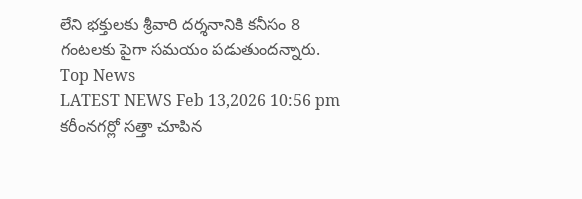లేని భక్తులకు శ్రీవారి దర్శనానికి కనీసం 8 గంటలకు పైగా సమయం పడుతుందన్నారు.
Top News
LATEST NEWS Feb 13,2026 10:56 pm
కరీంనగర్లో సత్తా చూపిన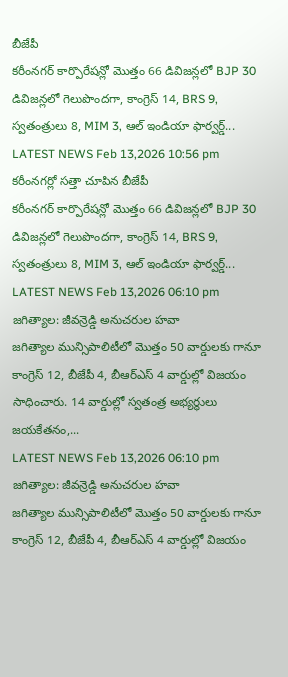బీజేపీ
కరీంనగర్ కార్పొరేషన్లో మొత్తం 66 డివిజన్లలో BJP 30 డివిజన్లలో గెలుపొందగా, కాంగ్రెస్ 14, BRS 9, స్వతంత్రులు 8, MIM 3, ఆల్ ఇండియా ఫార్వర్డ్...
LATEST NEWS Feb 13,2026 10:56 pm
కరీంనగర్లో సత్తా చూపిన బీజేపీ
కరీంనగర్ కార్పొరేషన్లో మొత్తం 66 డివిజన్లలో BJP 30 డివిజన్లలో గెలుపొందగా, కాంగ్రెస్ 14, BRS 9, స్వతంత్రులు 8, MIM 3, ఆల్ ఇండియా ఫార్వర్డ్...
LATEST NEWS Feb 13,2026 06:10 pm
జగిత్యాల: జీవన్రెడ్డి అనుచరుల హవా
జగిత్యాల మున్సిపాలిటీలో మొత్తం 50 వార్డులకు గానూ కాంగ్రెస్ 12, బీజేపీ 4, బీఆర్ఎస్ 4 వార్డుల్లో విజయం సాధించారు. 14 వార్డుల్లో స్వతంత్ర అభ్యర్థులు జయకేతనం,...
LATEST NEWS Feb 13,2026 06:10 pm
జగిత్యాల: జీవన్రెడ్డి అనుచరుల హవా
జగిత్యాల మున్సిపాలిటీలో మొత్తం 50 వార్డులకు గానూ కాంగ్రెస్ 12, బీజేపీ 4, బీఆర్ఎస్ 4 వార్డుల్లో విజయం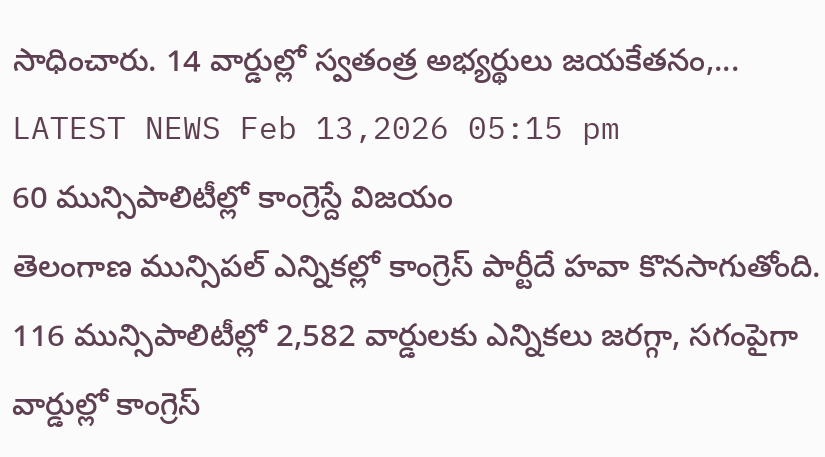సాధించారు. 14 వార్డుల్లో స్వతంత్ర అభ్యర్థులు జయకేతనం,...
LATEST NEWS Feb 13,2026 05:15 pm
60 మున్సిపాలిటీల్లో కాంగ్రెస్దే విజయం
తెలంగాణ మున్సిపల్ ఎన్నికల్లో కాంగ్రెస్ పార్టీదే హవా కొనసాగుతోంది. 116 మున్సిపాలిటీల్లో 2,582 వార్డులకు ఎన్నికలు జరగ్గా, సగంపైగా వార్డుల్లో కాంగ్రెస్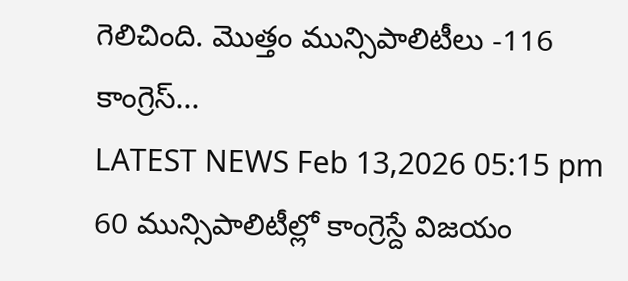గెలిచింది. మొత్తం మున్సిపాలిటీలు -116 కాంగ్రెస్...
LATEST NEWS Feb 13,2026 05:15 pm
60 మున్సిపాలిటీల్లో కాంగ్రెస్దే విజయం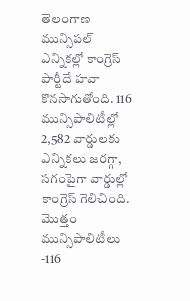తెలంగాణ మున్సిపల్ ఎన్నికల్లో కాంగ్రెస్ పార్టీదే హవా కొనసాగుతోంది. 116 మున్సిపాలిటీల్లో 2,582 వార్డులకు ఎన్నికలు జరగ్గా, సగంపైగా వార్డుల్లో కాంగ్రెస్ గెలిచింది. మొత్తం మున్సిపాలిటీలు -116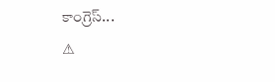కాంగ్రెస్...
⚠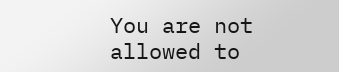You are not allowed to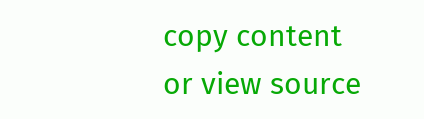copy content or view source